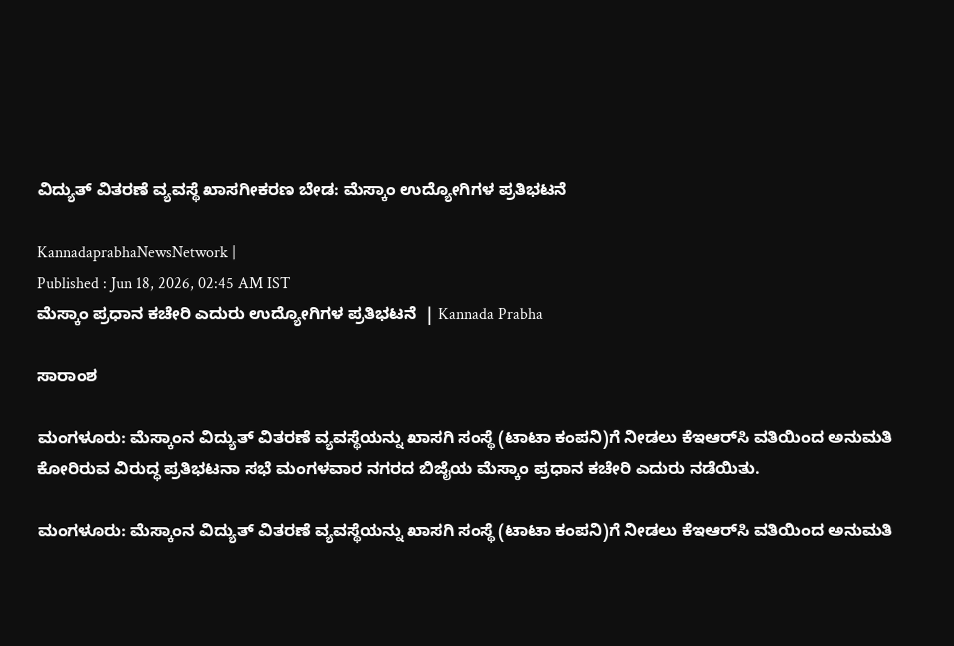ವಿದ್ಯುತ್ ವಿತರಣೆ ವ್ಯವಸ್ಥೆ ಖಾಸಗೀಕರಣ ಬೇಡ: ಮೆಸ್ಕಾಂ ಉದ್ಯೋಗಿಗಳ ಪ್ರತಿಭಟನೆ

KannadaprabhaNewsNetwork |
Published : Jun 18, 2026, 02:45 AM IST
ಮೆಸ್ಕಾಂ ಪ್ರಧಾನ ಕಚೇರಿ ಎದುರು ಉದ್ಯೋಗಿಗಳ ಪ್ರತಿಭಟನೆ  | Kannada Prabha

ಸಾರಾಂಶ

ಮಂಗಳೂರು: ಮೆಸ್ಕಾಂನ ವಿದ್ಯುತ್ ವಿತರಣೆ ವ್ಯವಸ್ಥೆಯನ್ನು ಖಾಸಗಿ ಸಂಸ್ಥೆ (ಟಾಟಾ ಕಂಪನಿ)ಗೆ ನೀಡಲು ಕೆಇಆರ್‌ಸಿ ವತಿಯಿಂದ ಅನುಮತಿ ಕೋರಿರುವ ವಿರುದ್ಧ ಪ್ರತಿಭಟನಾ ಸಭೆ ಮಂಗಳವಾರ ನಗರದ ಬಿಜೈಯ ಮೆಸ್ಕಾಂ ಪ್ರಧಾನ ಕಚೇರಿ ಎದುರು ನಡೆಯಿತು.

ಮಂಗಳೂರು: ಮೆಸ್ಕಾಂನ ವಿದ್ಯುತ್ ವಿತರಣೆ ವ್ಯವಸ್ಥೆಯನ್ನು ಖಾಸಗಿ ಸಂಸ್ಥೆ (ಟಾಟಾ ಕಂಪನಿ)ಗೆ ನೀಡಲು ಕೆಇಆರ್‌ಸಿ ವತಿಯಿಂದ ಅನುಮತಿ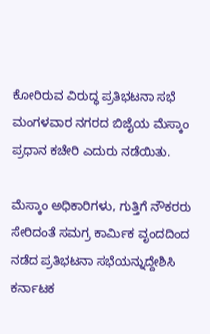ಕೋರಿರುವ ವಿರುದ್ಧ ಪ್ರತಿಭಟನಾ ಸಭೆ ಮಂಗಳವಾರ ನಗರದ ಬಿಜೈಯ ಮೆಸ್ಕಾಂ ಪ್ರಧಾನ ಕಚೇರಿ ಎದುರು ನಡೆಯಿತು.

ಮೆಸ್ಕಾಂ ಅಧಿಕಾರಿಗಳು, ಗುತ್ತಿಗೆ ನೌಕರರು ಸೇರಿದಂತೆ ಸಮಗ್ರ ಕಾರ್ಮಿಕ ವೃಂದದಿಂದ ನಡೆದ ಪ್ರತಿಭಟನಾ ಸಭೆಯನ್ನುದ್ದೇಶಿಸಿ ಕರ್ನಾಟಕ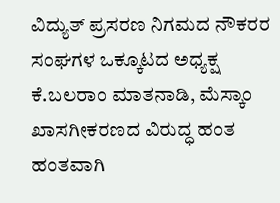ವಿದ್ಯುತ್ ಪ್ರಸರಣ ನಿಗಮದ ನೌಕರರ ಸಂಘಗಳ ಒಕ್ಕೂಟದ ಅಧ್ಯಕ್ಷ ಕೆ.ಬಲರಾಂ ಮಾತನಾಡಿ, ಮೆಸ್ಕಾಂ ಖಾಸಗೀಕರಣದ ವಿರುದ್ಧ ಹಂತ ಹಂತವಾಗಿ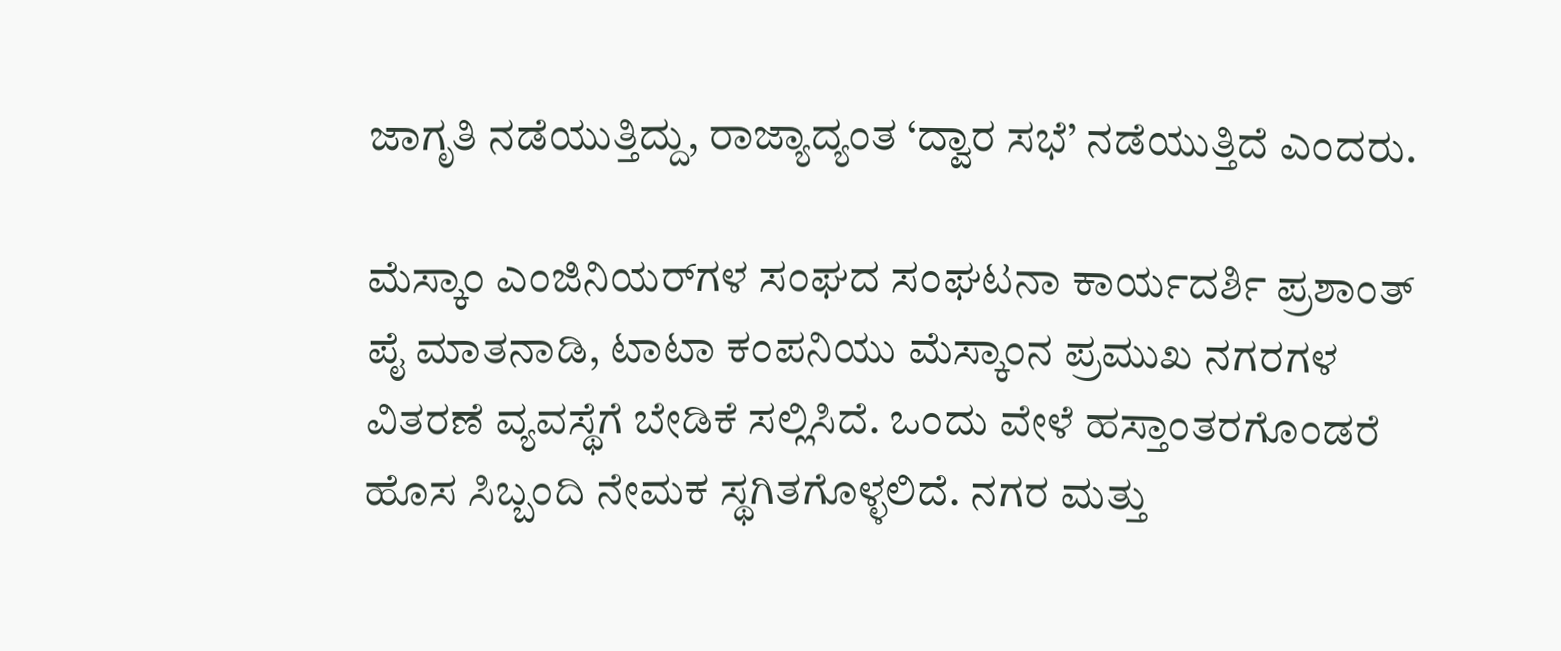ಜಾಗೃತಿ ನಡೆಯುತ್ತಿದ್ದು, ರಾಜ್ಯಾದ್ಯಂತ ‘ದ್ವಾರ ಸಭೆ’ ನಡೆಯುತ್ತಿದೆ ಎಂದರು.

ಮೆಸ್ಕಾಂ ಎಂಜಿನಿಯರ್‌ಗಳ ಸಂಘದ ಸಂಘಟನಾ ಕಾರ್ಯದರ್ಶಿ ಪ್ರಶಾಂತ್ ಪೈ ಮಾತನಾಡಿ, ಟಾಟಾ ಕಂಪನಿಯು ಮೆಸ್ಕಾಂನ ಪ್ರಮುಖ ನಗರಗಳ ವಿತರಣೆ ವ್ಯವಸ್ಥೆಗೆ ಬೇಡಿಕೆ ಸಲ್ಲಿಸಿದೆ. ಒಂದು ವೇಳೆ ಹಸ್ತಾಂತರಗೊಂಡರೆ ಹೊಸ ಸಿಬ್ಬಂದಿ ನೇಮಕ ಸ್ಥಗಿತಗೊಳ್ಳಲಿದೆ. ನಗರ ಮತ್ತು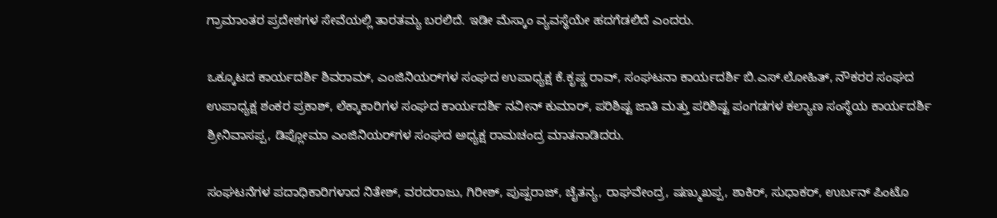ಗ್ರಾಮಾಂತರ ಪ್ರದೇಶಗಳ ಸೇವೆಯಲ್ಲಿ ತಾರತಮ್ಯ ಬರಲಿದೆ. ಇಡೀ ಮೆಸ್ಕಾಂ ವ್ಯವಸ್ಥೆಯೇ ಹದಗೆಡಲಿದೆ ಎಂದರು.

ಒಕ್ಕೂಟದ ಕಾರ್ಯದರ್ಶಿ ಶಿವರಾಮ್, ಎಂಜಿನಿಯರ್‌ಗಳ ಸಂಘದ ಉಪಾಧ್ಯಕ್ಷ ಕೆ.ಕೃಷ್ಣ ರಾವ್, ಸಂಘಟನಾ ಕಾರ್ಯದರ್ಶಿ ಬಿ.ಎಸ್.ಲೋಹಿತ್, ನೌಕರರ ಸಂಘದ ಉಪಾಧ್ಯಕ್ಷ ಶಂಕರ ಪ್ರಕಾಶ್, ಲೆಕ್ಕಾಕಾರಿಗಳ ಸಂಘದ ಕಾರ್ಯದರ್ಶಿ ನವೀನ್ ಕುಮಾರ್, ಪರಿಶಿಷ್ಟ ಜಾತಿ ಮತ್ತು ಪರಿಶಿಷ್ಟ ಪಂಗಡಗಳ ಕಲ್ಯಾಣ ಸಂಸ್ಥೆಯ ಕಾರ್ಯದರ್ಶಿ ಶ್ರೀನಿವಾಸಪ್ಪ, ಡಿಪ್ಲೋಮಾ ಎಂಜಿನಿಯರ್‌ಗಳ ಸಂಘದ ಅಧ್ಯಕ್ಷ ರಾಮಚಂದ್ರ ಮಾತನಾಡಿದರು.

ಸಂಘಟನೆಗಳ ಪದಾಧಿಕಾರಿಗಳಾದ ನಿತೇಶ್, ವರದರಾಜು, ಗಿರೀಶ್, ಪುಷ್ಪರಾಜ್, ಚೈತನ್ಯ, ರಾಘವೇಂದ್ರ, ಷಣ್ಮುಖಪ್ಪ, ಶಾಕಿರ್, ಸುಧಾಕರ್, ಉರ್ಬನ್ ಪಿಂಟೊ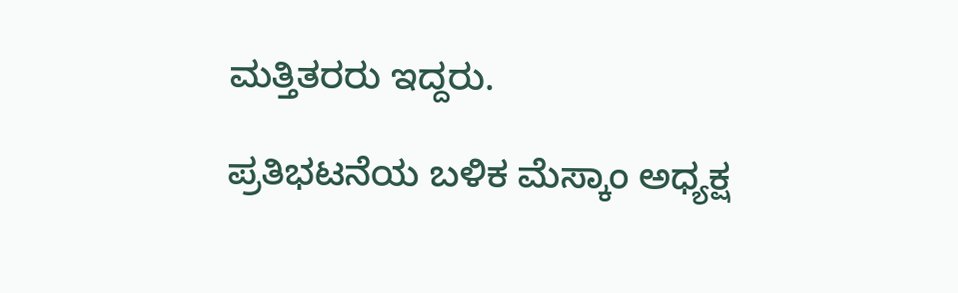ಮತ್ತಿತರರು ಇದ್ದರು.

ಪ್ರತಿಭಟನೆಯ ಬಳಿಕ ಮೆಸ್ಕಾಂ ಅಧ್ಯಕ್ಷ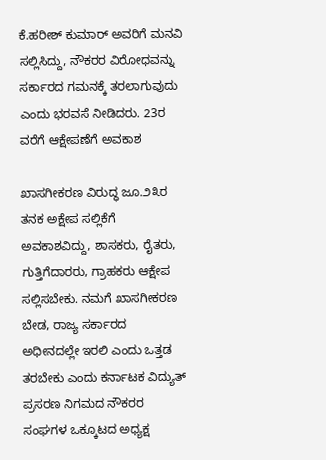ಕೆ.ಹರೀಶ್ ಕುಮಾರ್ ಅವರಿಗೆ ಮನವಿ ಸಲ್ಲಿಸಿದ್ದು, ನೌಕರರ ವಿರೋಧವನ್ನು ಸರ್ಕಾರದ ಗಮನಕ್ಕೆ ತರಲಾಗುವುದು ಎಂದು ಭರವಸೆ ನೀಡಿದರು. 23ರ ವರೆಗೆ ಆಕ್ಷೇಪಣೆಗೆ ಅವಕಾಶ

ಖಾಸಗೀಕರಣ ವಿರುದ್ಧ ಜೂ.೨೩ರ ತನಕ ಅಕ್ಷೇಪ ಸಲ್ಲಿಕೆಗೆ ಅವಕಾಶವಿದ್ದು, ಶಾಸಕರು, ರೈತರು, ಗುತ್ತಿಗೆದಾರರು, ಗ್ರಾಹಕರು ಆಕ್ಷೇಪ ಸಲ್ಲಿಸಬೇಕು. ನಮಗೆ ಖಾಸಗೀಕರಣ ಬೇಡ, ರಾಜ್ಯ ಸರ್ಕಾರದ ಅಧೀನದಲ್ಲೇ ಇರಲಿ ಎಂದು ಒತ್ತಡ ತರಬೇಕು ಎಂದು ಕರ್ನಾಟಕ ವಿದ್ಯುತ್ ಪ್ರಸರಣ ನಿಗಮದ ನೌಕರರ ಸಂಘಗಳ ಒಕ್ಕೂಟದ ಅಧ್ಯಕ್ಷ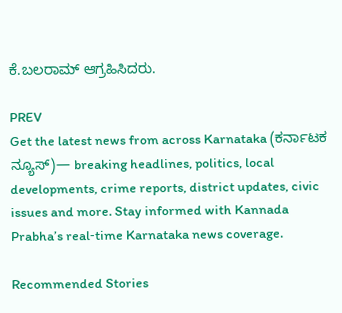ಕೆ.ಬಲರಾಮ್ ಆಗ್ರಹಿಸಿದರು.

PREV
Get the latest news from across Karnataka (ಕರ್ನಾಟಕ ನ್ಯೂಸ್)— breaking headlines, politics, local developments, crime reports, district updates, civic issues and more. Stay informed with Kannada Prabha’s real‑time Karnataka news coverage.

Recommended Stories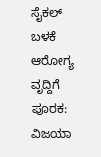ಸೈಕಲ್ ಬಳಕೆ ಆರೋಗ್ಯ ವೃದ್ದಿಗೆ ಪೂರಕ: ವಿಜಯಾ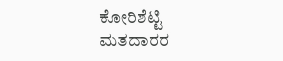ಕೋರಿಶೆಟ್ಟಿ
ಮತದಾರರ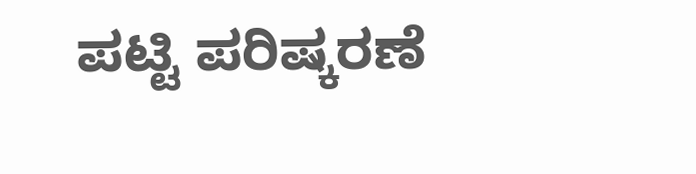ಪಟ್ಟಿ ಪರಿಷ್ಕರಣೆ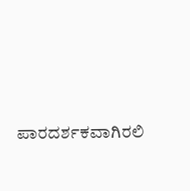ಪಾರದರ್ಶಕವಾಗಿರಲಿ